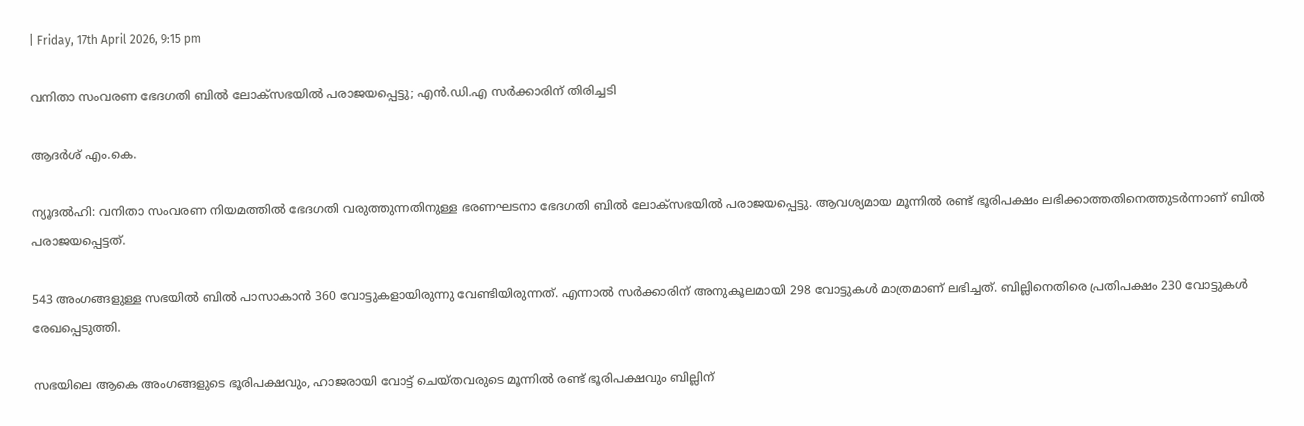| Friday, 17th April 2026, 9:15 pm

വനിതാ സംവരണ ഭേദഗതി ബില്‍ ലോക്സഭയില്‍ പരാജയപ്പെട്ടു; എന്‍.ഡി.എ സര്‍ക്കാരിന് തിരിച്ചടി

ആദര്‍ശ് എം.കെ.

ന്യൂദല്‍ഹി: വനിതാ സംവരണ നിയമത്തില്‍ ഭേദഗതി വരുത്തുന്നതിനുള്ള ഭരണഘടനാ ഭേദഗതി ബില്‍ ലോക്സഭയില്‍ പരാജയപ്പെട്ടു. ആവശ്യമായ മൂന്നില്‍ രണ്ട് ഭൂരിപക്ഷം ലഭിക്കാത്തതിനെത്തുടര്‍ന്നാണ് ബില്‍ പരാജയപ്പെട്ടത്.

543 അംഗങ്ങളുള്ള സഭയില്‍ ബില്‍ പാസാകാന്‍ 360 വോട്ടുകളായിരുന്നു വേണ്ടിയിരുന്നത്. എന്നാല്‍ സര്‍ക്കാരിന് അനുകൂലമായി 298 വോട്ടുകള്‍ മാത്രമാണ് ലഭിച്ചത്. ബില്ലിനെതിരെ പ്രതിപക്ഷം 230 വോട്ടുകള്‍ രേഖപ്പെടുത്തി.

സഭയിലെ ആകെ അംഗങ്ങളുടെ ഭൂരിപക്ഷവും, ഹാജരായി വോട്ട് ചെയ്തവരുടെ മൂന്നില്‍ രണ്ട് ഭൂരിപക്ഷവും ബില്ലിന്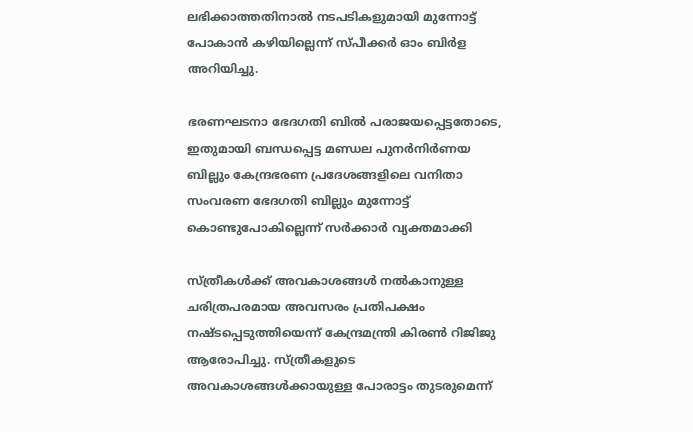ലഭിക്കാത്തതിനാല്‍ നടപടികളുമായി മുന്നോട്ട് പോകാന്‍ കഴിയില്ലെന്ന് സ്പീക്കര്‍ ഓം ബിര്‍ള അറിയിച്ചു.

ഭരണഘടനാ ഭേദഗതി ബില്‍ പരാജയപ്പെട്ടതോടെ, ഇതുമായി ബന്ധപ്പെട്ട മണ്ഡല പുനര്‍നിര്‍ണയ ബില്ലും കേന്ദ്രഭരണ പ്രദേശങ്ങളിലെ വനിതാ സംവരണ ഭേദഗതി ബില്ലും മുന്നോട്ട് കൊണ്ടുപോകില്ലെന്ന് സര്‍ക്കാര്‍ വ്യക്തമാക്കി

സ്ത്രീകള്‍ക്ക് അവകാശങ്ങള്‍ നല്‍കാനുള്ള ചരിത്രപരമായ അവസരം പ്രതിപക്ഷം നഷ്ടപ്പെടുത്തിയെന്ന് കേന്ദ്രമന്ത്രി കിരണ്‍ റിജിജു ആരോപിച്ചു. സ്ത്രീകളുടെ അവകാശങ്ങള്‍ക്കായുള്ള പോരാട്ടം തുടരുമെന്ന്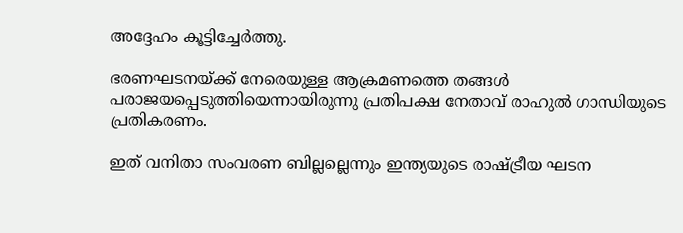അദ്ദേഹം കൂട്ടിച്ചേര്‍ത്തു.

ഭരണഘടനയ്ക്ക് നേരെയുള്ള ആക്രമണത്തെ തങ്ങള്‍ പരാജയപ്പെടുത്തിയെന്നായിരുന്നു പ്രതിപക്ഷ നേതാവ് രാഹുല്‍ ഗാന്ധിയുടെ പ്രതികരണം.

ഇത് വനിതാ സംവരണ ബില്ലല്ലെന്നും ഇന്ത്യയുടെ രാഷ്ട്രീയ ഘടന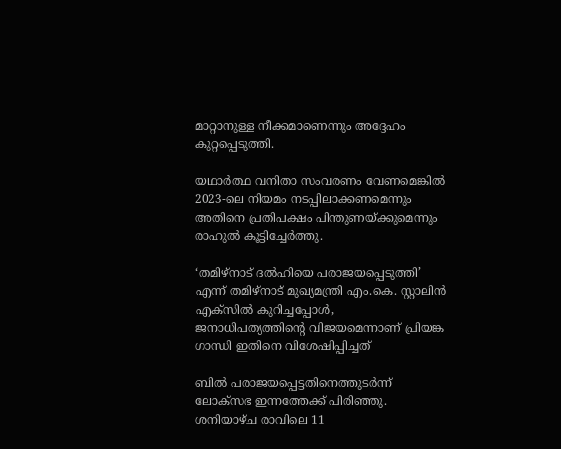മാറ്റാനുള്ള നീക്കമാണെന്നും അദ്ദേഹം കുറ്റപ്പെടുത്തി.

യഥാര്‍ത്ഥ വനിതാ സംവരണം വേണമെങ്കില്‍ 2023-ലെ നിയമം നടപ്പിലാക്കണമെന്നും അതിനെ പ്രതിപക്ഷം പിന്തുണയ്ക്കുമെന്നും രാഹുല്‍ കൂട്ടിച്ചേര്‍ത്തു.

‘തമിഴ്നാട് ദല്‍ഹിയെ പരാജയപ്പെടുത്തി’ എന്ന് തമിഴ്നാട് മുഖ്യമന്ത്രി എം.കെ. സ്റ്റാലിന്‍ എക്‌സില്‍ കുറിച്ചപ്പോള്‍, ജനാധിപത്യത്തിന്റെ വിജയമെന്നാണ് പ്രിയങ്ക ഗാന്ധി ഇതിനെ വിശേഷിപ്പിച്ചത്

ബില്‍ പരാജയപ്പെട്ടതിനെത്തുടര്‍ന്ന് ലോക്സഭ ഇന്നത്തേക്ക് പിരിഞ്ഞു. ശനിയാഴ്ച രാവിലെ 11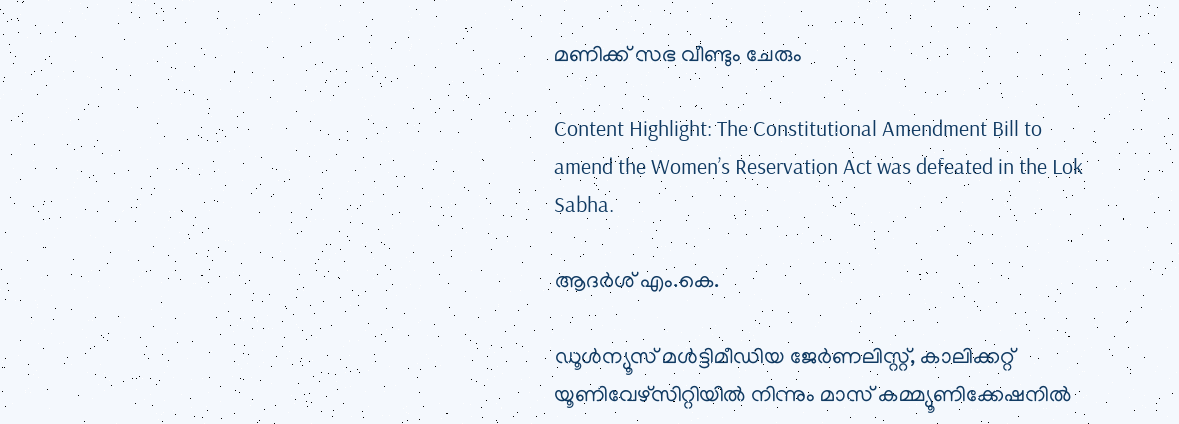മണിക്ക് സഭ വീണ്ടും ചേരും

Content Highlight: The Constitutional Amendment Bill to amend the Women’s Reservation Act was defeated in the Lok Sabha.

ആദര്‍ശ് എം.കെ.

ഡൂള്‍ന്യൂസ് മള്‍ട്ടിമീഡിയ ജേര്‍ണലിസ്റ്റ്, കാലിക്കറ്റ് യൂണിവേഴ്സിറ്റിയില്‍ നിന്നും മാസ് കമ്മ്യൂണിക്കേഷനില്‍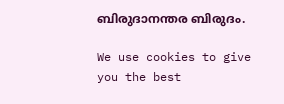ബിരുദാനന്തര ബിരുദം.

We use cookies to give you the best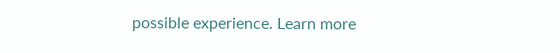possible experience. Learn more